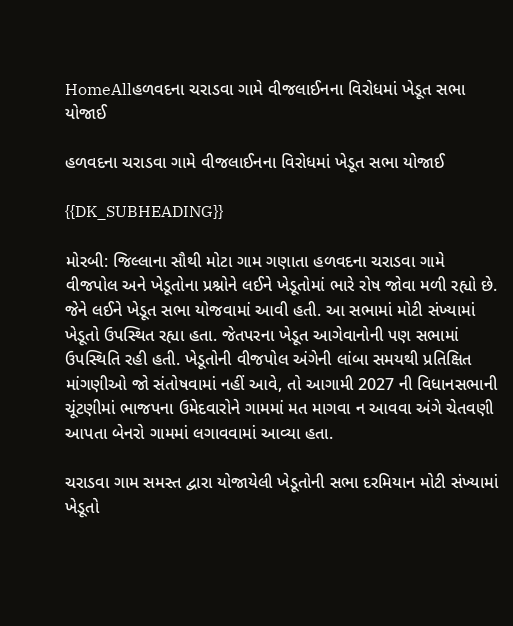HomeAllહળવદના ચરાડવા ગામે વીજલાઈનના વિરોધમાં ખેડૂત સભા યોજાઈ

હળવદના ચરાડવા ગામે વીજલાઈનના વિરોધમાં ખેડૂત સભા યોજાઈ

{{DK_SUBHEADING}}

મોરબી: જિલ્લાના સૌથી મોટા ગામ ગણાતા હળવદના ચરાડવા ગામે વીજપોલ અને ખેડૂતોના પ્રશ્નોને લઈને ખેડૂતોમાં ભારે રોષ જોવા મળી રહ્યો છે. જેને લઈને ખેડૂત સભા યોજવામાં આવી હતી. આ સભામાં મોટી સંખ્યામાં ખેડૂતો ઉપસ્થિત રહ્યા હતા. જેતપરના ખેડૂત આગેવાનોની પણ સભામાં ઉપસ્થિતિ રહી હતી. ખેડૂતોની વીજપોલ અંગેની લાંબા સમયથી પ્રતિક્ષિત માંગણીઓ જો સંતોષવામાં નહીં આવે, તો આગામી 2027 ની વિધાનસભાની ચૂંટણીમાં ભાજપના ઉમેદવારોને ગામમાં મત માગવા ન આવવા અંગે ચેતવણી આપતા બેનરો ગામમાં લગાવવામાં આવ્યા હતા.

ચરાડવા ગામ સમસ્ત દ્વારા યોજાયેલી ખેડૂતોની સભા દરમિયાન મોટી સંખ્યામાં ખેડૂતો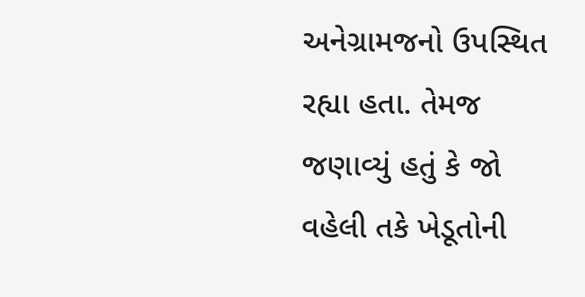અનેગ્રામજનો ઉપસ્થિત રહ્યા હતા. તેમજ જણાવ્યું હતું કે જો વહેલી તકે ખેડૂતોની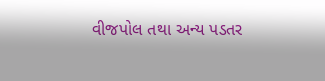વીજપોલ તથા અન્ય પડતર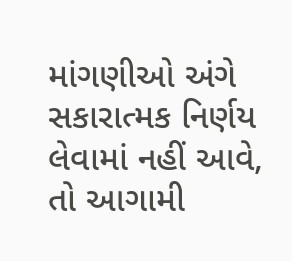માંગણીઓ અંગે સકારાત્મક નિર્ણય લેવામાં નહીં આવે, તો આગામી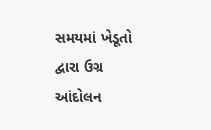સમયમાં ખેડૂતો દ્વારા ઉગ્ર આંદોલન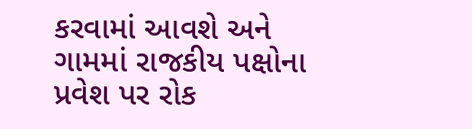કરવામાં આવશે અને ગામમાં રાજકીય પક્ષોના પ્રવેશ પર રોક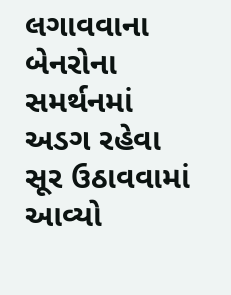લગાવવાના બેનરોના સમર્થનમાં અડગ રહેવા સૂર ઉઠાવવામાં આવ્યો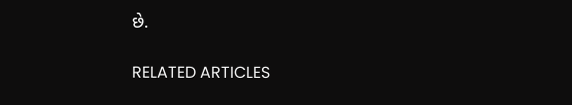છે.

RELATED ARTICLES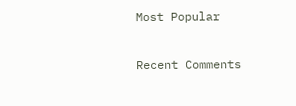Most Popular

Recent Comments